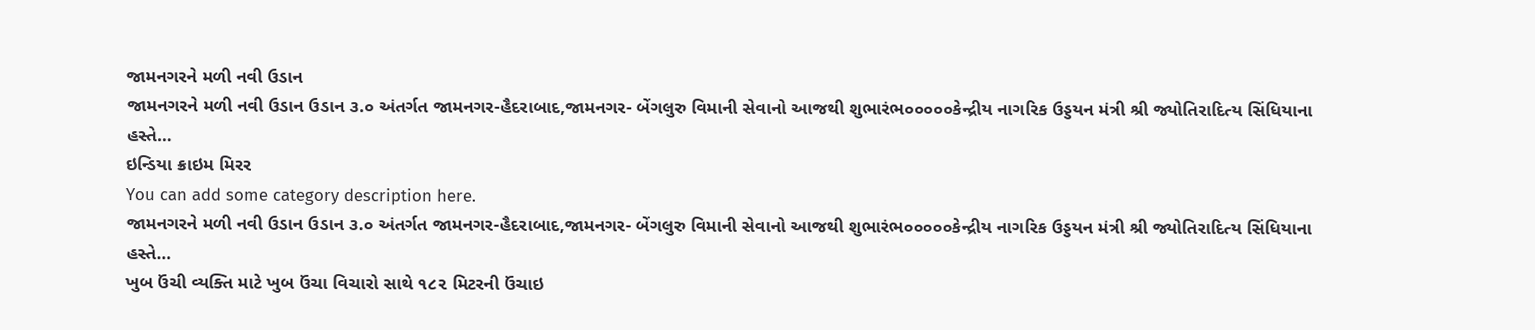જામનગરને મળી નવી ઉડાન
જામનગરને મળી નવી ઉડાન ઉડાન ૩.૦ અંતર્ગત જામનગર-હૈદરાબાદ,જામનગર- બેંગલુરુ વિમાની સેવાનો આજથી શુભારંભ૦૦૦૦૦કેન્દ્રીય નાગરિક ઉડ્ડયન મંત્રી શ્રી જ્યોતિરાદિત્ય સિંધિયાના હસ્તે…
ઇન્ડિયા ક્રાઇમ મિરર
You can add some category description here.
જામનગરને મળી નવી ઉડાન ઉડાન ૩.૦ અંતર્ગત જામનગર-હૈદરાબાદ,જામનગર- બેંગલુરુ વિમાની સેવાનો આજથી શુભારંભ૦૦૦૦૦કેન્દ્રીય નાગરિક ઉડ્ડયન મંત્રી શ્રી જ્યોતિરાદિત્ય સિંધિયાના હસ્તે…
ખુબ ઉંચી વ્યક્તિ માટે ખુબ ઉંચા વિચારો સાથે ૧૮૨ મિટરની ઉંચાઇ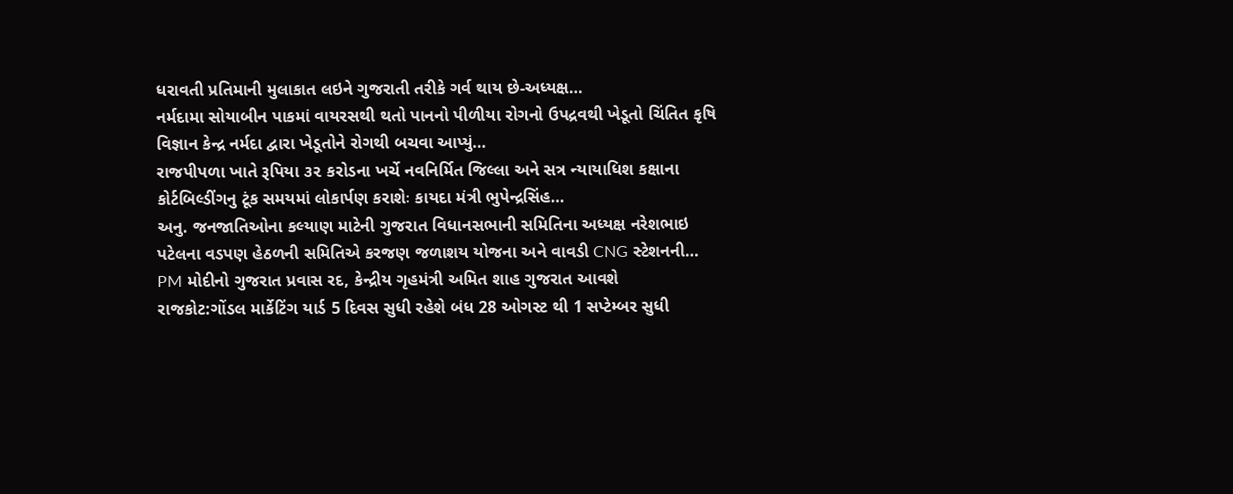ધરાવતી પ્રતિમાની મુલાકાત લઇને ગુજરાતી તરીકે ગર્વ થાય છે-અધ્યક્ષ…
નર્મદામા સોયાબીન પાકમાં વાયરસથી થતો પાનનો પીળીયા રોગનો ઉપદ્રવથી ખેડૂતો ચિંતિત કૃષિ વિજ્ઞાન કેન્દ્ર નર્મદા દ્વારા ખેડૂતોને રોગથી બચવા આપ્યું…
રાજપીપળા ખાતે રૂપિયા ૩૨ કરોડના ખર્ચે નવનિર્મિત જિલ્લા અને સત્ર ન્યાયાધિશ કક્ષાના કોર્ટબિલ્ડીંગનુ ટૂંક સમયમાં લોકાર્પણ કરાશેઃ કાયદા મંત્રી ભુપેન્દ્રસિંહ…
અનુ. જનજાતિઓના કલ્યાણ માટેની ગુજરાત વિધાનસભાની સમિતિના અધ્યક્ષ નરેશભાઇ પટેલના વડપણ હેઠળની સમિતિએ કરજણ જળાશય યોજના અને વાવડી CNG સ્ટેશનની…
PM મોદીનો ગુજરાત પ્રવાસ રદ, કેન્દ્રીય ગૃહમંત્રી અમિત શાહ ગુજરાત આવશે
રાજકોટ:ગોંડલ માર્કેટિંગ યાર્ડ 5 દિવસ સુધી રહેશે બંધ 28 ઓગસ્ટ થી 1 સપ્ટેમ્બર સુધી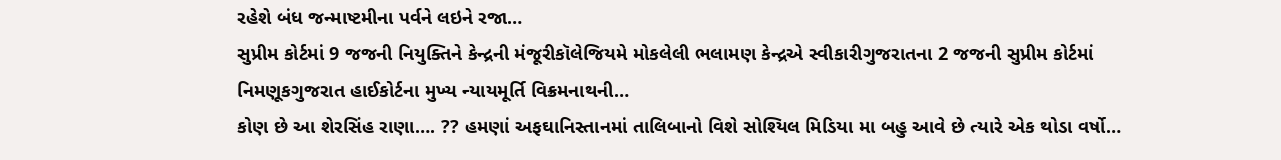રહેશે બંધ જન્માષ્ટમીના પર્વને લઇને રજા…
સુપ્રીમ કોર્ટમાં 9 જજની નિયુક્તિને કેન્દ્રની મંજૂરીકૉલેજિયમે મોકલેલી ભલામણ કેન્દ્રએ સ્વીકારીગુજરાતના 2 જજની સુપ્રીમ કોર્ટમાં નિમણૂકગુજરાત હાઈકોર્ટના મુખ્ય ન્યાયમૂર્તિ વિક્રમનાથની…
કોણ છે આ શેરસિંહ રાણા…. ?? હમણાં અફઘાનિસ્તાનમાં તાલિબાનો વિશે સોશ્યિલ મિડિયા મા બહુ આવે છે ત્યારે એક થોડા વર્ષો…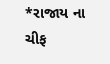*રાજાય ના ચીફ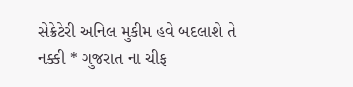સેક્રેટેરી અનિલ મુકીમ હવે બદલાશે તે નક્કી * ગુજરાત ના ચીફ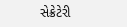સેક્રેટેરી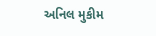અનિલ મુકીમ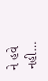ને હવે નહી…